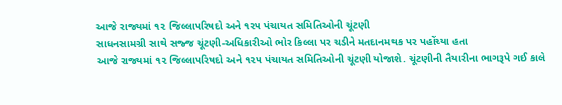આજે રાજ્યમાં ૧૨ જિલ્લાપરિષદો અને ૧૨૫ પંચાયત સમિતિઓની ચૂંટણી
સાધનસામગ્રી સાથે સજ્જ ચૂંટણી-અધિકારીઓ ભોર કિલ્લા પર ચડીને મતદાનમથક પર પહોંચ્યા હતા
આજે રાજ્યમાં ૧૨ જિલ્લાપરિષદો અને ૧૨૫ પંચાયત સમિતિઓની ચૂંટણી યોજાશે. ચૂંટણીની તૈયારીના ભાગરૂપે ગઈ કાલે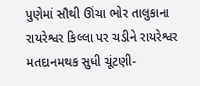પુણેમાં સૌથી ઊંચા ભોર તાલુકાના રાયરેશ્વર કિલ્લા પર ચડીને રાયરેશ્વર મતદાનમથક સુધી ચૂંટણી-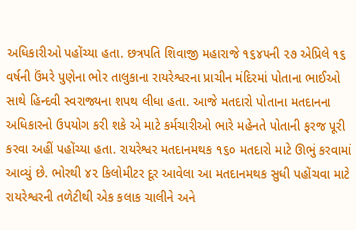અધિકારીઓ પહોંચ્યા હતા. છત્રપતિ શિવાજી મહારાજે ૧૬૪૫ની ૨૭ એપ્રિલે ૧૬ વર્ષની ઉંમરે પુણેના ભોર તાલુકાના રાયરેશ્વરના પ્રાચીન મંદિરમાં પોતાના ભાઈઓ સાથે હિન્દવી સ્વરાજ્યના શપથ લીધા હતા. આજે મતદારો પોતાના મતદાનના અધિકારનો ઉપયોગ કરી શકે એ માટે કર્મચારીઓ ભારે મહેનતે પોતાની ફરજ પૂરી કરવા અહીં પહોંચ્યા હતા. રાયરેશ્વર મતદાનમથક ૧૬૦ મતદારો માટે ઊભું કરવામાં આવ્યું છે. ભોરથી ૪૨ કિલોમીટર દૂર આવેલા આ મતદાનમથક સુધી પહોંચવા માટે રાયરેશ્વરની તળેટીથી એક કલાક ચાલીને અને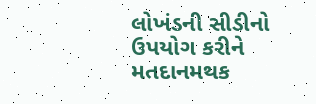લોખંડની સીડીનો ઉપયોગ કરીને મતદાનમથક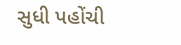સુધી પહોંચી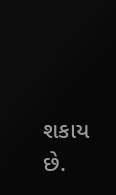શકાય છે.